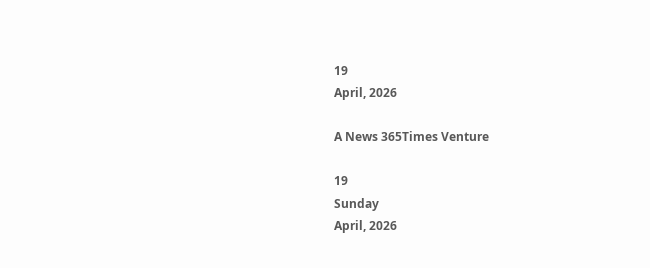19
April, 2026

A News 365Times Venture

19
Sunday
April, 2026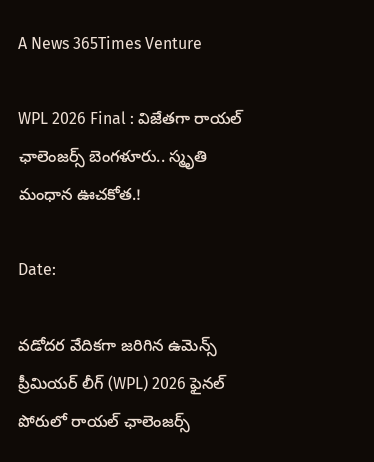A News 365Times Venture

WPL 2026 Final : విజేతగా రాయల్ ఛాలెంజర్స్ బెంగళూరు.. స్మృతి మంధాన ఊచకోత.!

Date:

వడోదర వేదికగా జరిగిన ఉమెన్స్ ప్రీమియర్ లీగ్ (WPL) 2026 ఫైనల్ పోరులో రాయల్ ఛాలెంజర్స్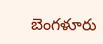బెంగళూరు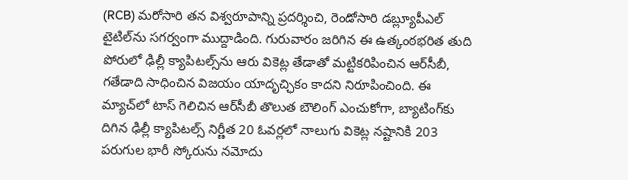(RCB) మరోసారి తన విశ్వరూపాన్ని ప్రదర్శించి, రెండోసారి డబ్ల్యూపీఎల్ టైటిల్‌ను సగర్వంగా ముద్దాడింది. గురువారం జరిగిన ఈ ఉత్కంఠభరిత తుది పోరులో ఢిల్లీ క్యాపిటల్స్‌ను ఆరు వికెట్ల తేడాతో మట్టికరిపించిన ఆర్‌సీబీ, గతేడాది సాధించిన విజయం యాదృచ్ఛికం కాదని నిరూపించింది. ఈ మ్యాచ్‌లో టాస్ గెలిచిన ఆర్‌సీబీ తొలుత బౌలింగ్ ఎంచుకోగా, బ్యాటింగ్‌కు దిగిన ఢిల్లీ క్యాపిటల్స్ నిర్ణీత 20 ఓవర్లలో నాలుగు వికెట్ల నష్టానికి 203 పరుగుల భారీ స్కోరును నమోదు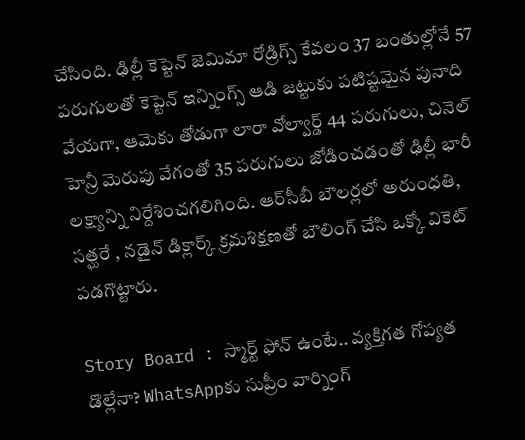చేసింది. ఢిల్లీ కెప్టెన్ జెమిమా రోడ్రిగ్స్ కేవలం 37 బంతుల్లోనే 57 పరుగులతో కెప్టెన్ ఇన్నింగ్స్ ఆడి జట్టుకు పటిష్టమైన పునాది వేయగా, ఆమెకు తోడుగా లారా వోల్వార్డ్ 44 పరుగులు, చినెల్ హెన్రీ మెరుపు వేగంతో 35 పరుగులు జోడించడంతో ఢిల్లీ భారీ లక్ష్యాన్ని నిర్దేశించగలిగింది. ఆర్‌సీబీ బౌలర్లలో అరుంధతి, సత్ఘరే , నడైన్ డిక్లార్క్ క్రమశిక్షణతో బౌలింగ్ చేసి ఒక్కో వికెట్ పడగొట్టారు.

Story Board : స్మార్ట్ ఫోన్ ఉంటే.. వ్యక్తిగత గోప్యత డొల్లేనా? WhatsAppకు సుప్రీం వార్నింగ్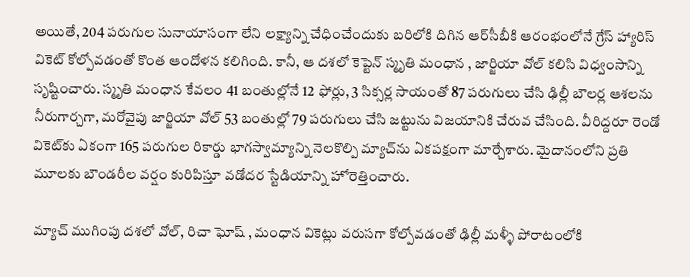అయితే, 204 పరుగుల సునాయాసంగా లేని లక్ష్యాన్ని చేధించేందుకు బరిలోకి దిగిన ఆర్‌సీబీకి ఆరంభంలోనే గ్రేస్ హ్యారిస్ వికెట్ కోల్పోవడంతో కొంత ఆందోళన కలిగింది. కానీ, ఆ దశలో కెప్టెన్ స్మృతి మంధాన , జార్జియా వోల్ కలిసి విధ్వంసాన్ని సృష్టించారు. స్మృతి మంధాన కేవలం 41 బంతుల్లోనే 12 ఫోర్లు, 3 సిక్సర్ల సాయంతో 87 పరుగులు చేసి ఢిల్లీ బౌలర్ల ఆశలను నీరుగార్చగా, మరోవైపు జార్జియా వోల్ 53 బంతుల్లో 79 పరుగులు చేసి జట్టును విజయానికి చేరువ చేసింది. వీరిద్దరూ రెండో వికెట్‌కు ఏకంగా 165 పరుగుల రికార్డు భాగస్వామ్యాన్ని నెలకొల్పి మ్యాచ్‌ను ఏకపక్షంగా మార్చేశారు. మైదానంలోని ప్రతి మూలకు బౌండరీల వర్షం కురిపిస్తూ వడోదర స్టేడియాన్ని హోరెత్తించారు.

మ్యాచ్ ముగింపు దశలో వోల్, రిచా ఘోష్ , మంధాన వికెట్లు వరుసగా కోల్పోవడంతో ఢిల్లీ మళ్ళీ పోరాటంలోకి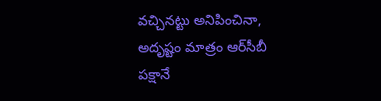వచ్చినట్టు అనిపించినా, అదృష్టం మాత్రం ఆర్‌సీబీ పక్షానే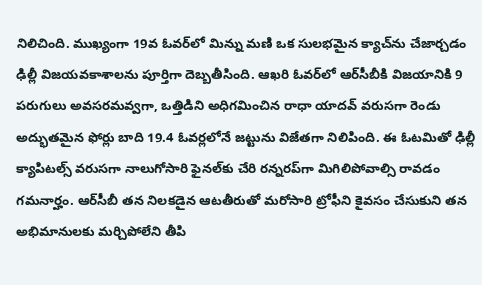నిలిచింది. ముఖ్యంగా 19వ ఓవర్‌లో మిన్ను మణి ఒక సులభమైన క్యాచ్‌ను చేజార్చడం ఢిల్లీ విజయవకాశాలను పూర్తిగా దెబ్బతీసింది. ఆఖరి ఓవర్‌లో ఆర్‌సీబీకి విజయానికి 9 పరుగులు అవసరమవ్వగా, ఒత్తిడిని అధిగమించిన రాధా యాదవ్ వరుసగా రెండు అద్భుతమైన ఫోర్లు బాది 19.4 ఓవర్లలోనే జట్టును విజేతగా నిలిపింది. ఈ ఓటమితో ఢిల్లీ క్యాపిటల్స్ వరుసగా నాలుగోసారి ఫైనల్‌కు చేరి రన్నరప్‌గా మిగిలిపోవాల్సి రావడం గమనార్హం. ఆర్‌సీబీ తన నిలకడైన ఆటతీరుతో మరోసారి ట్రోఫీని కైవసం చేసుకుని తన అభిమానులకు మర్చిపోలేని తీపి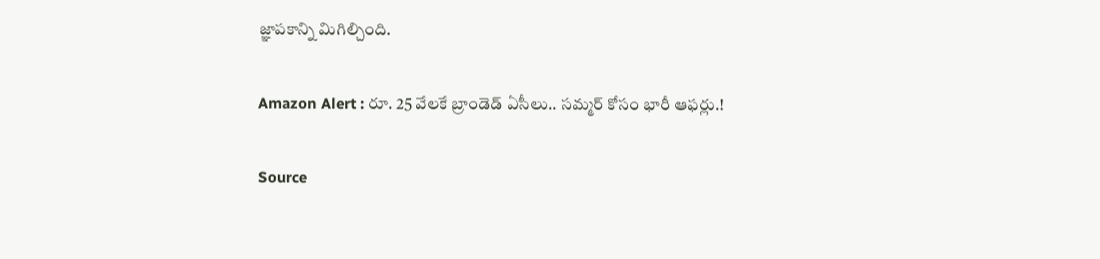జ్ఞాపకాన్ని మిగిల్చింది.

Amazon Alert : రూ. 25 వేలకే బ్రాండెడ్ ఏసీలు.. సమ్మర్ కోసం భారీ ఆఫర్లు.!

Source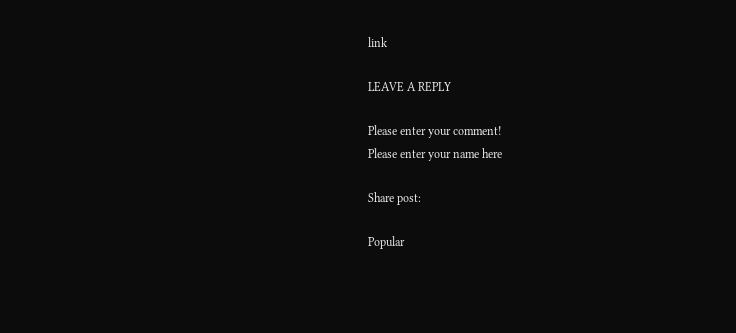link

LEAVE A REPLY

Please enter your comment!
Please enter your name here

Share post:

Popular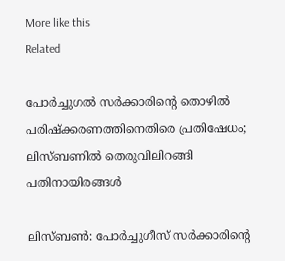More like this
Related

പോര്‍ച്ചുഗല്‍ സര്‍ക്കാരിന്റെ തൊഴില്‍ പരിഷ്‌ക്കരണത്തിനെതിരെ പ്രതിഷേധം; ലിസ്ബണില്‍ തെരുവിലിറങ്ങി പതിനായിരങ്ങള്‍

ലിസ്ബണ്‍: പോര്‍ച്ചുഗീസ് സര്‍ക്കാരിന്റെ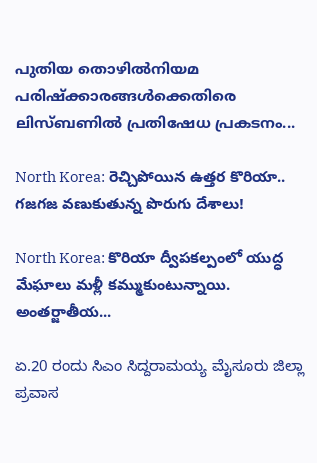പുതിയ തൊഴില്‍നിയമ പരിഷ്‌ക്കാരങ്ങള്‍ക്കെതിരെ ലിസ്ബണില്‍ പ്രതിഷേധ പ്രകടനം...

North Korea: రెచ్చిపోయిన ఉత్తర కొరియా.. గజగజ వణుకుతున్న పొరుగు దేశాలు!

North Korea: కొరియా ద్వీపకల్పంలో యుద్ధ మేఘాలు మళ్లీ కమ్ముకుంటున్నాయి. అంతర్జాతీయ...

ಏ.20 ರಂದು ಸಿಎಂ ಸಿದ್ದರಾಮಯ್ಯ ಮೈಸೂರು ಜಿಲ್ಲಾ ಪ್ರವಾಸ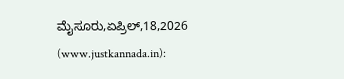ಮೈಸೂರು,ಏಪ್ರಿಲ್,18,2026 (www.justkannada.in):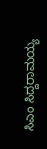ಸಿಎಂ ಸಿದ್ದರಾಮಯ್ಯ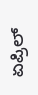ಏಪ್ರಿಲ್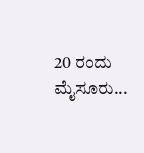20 ರಂದು ಮೈಸೂರು...